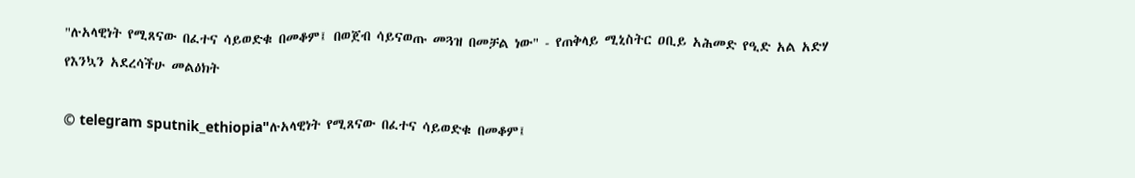"ሉአላዊነት የሚጸናው በፈተና ሳይወድቁ በመቆም፤ በወጀብ ሳይናወጡ መጓዝ በመቻል ነው" - የጠቅላይ ሚኒስትር ዐቢይ አሕመድ የዒድ አል አድሃ የእንኳን አደረሳችሁ መልዕክት

© telegram sputnik_ethiopia"ሉአላዊነት የሚጸናው በፈተና ሳይወድቁ በመቆም፤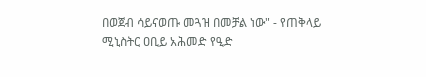በወጀብ ሳይናወጡ መጓዝ በመቻል ነው" - የጠቅላይ ሚኒስትር ዐቢይ አሕመድ የዒድ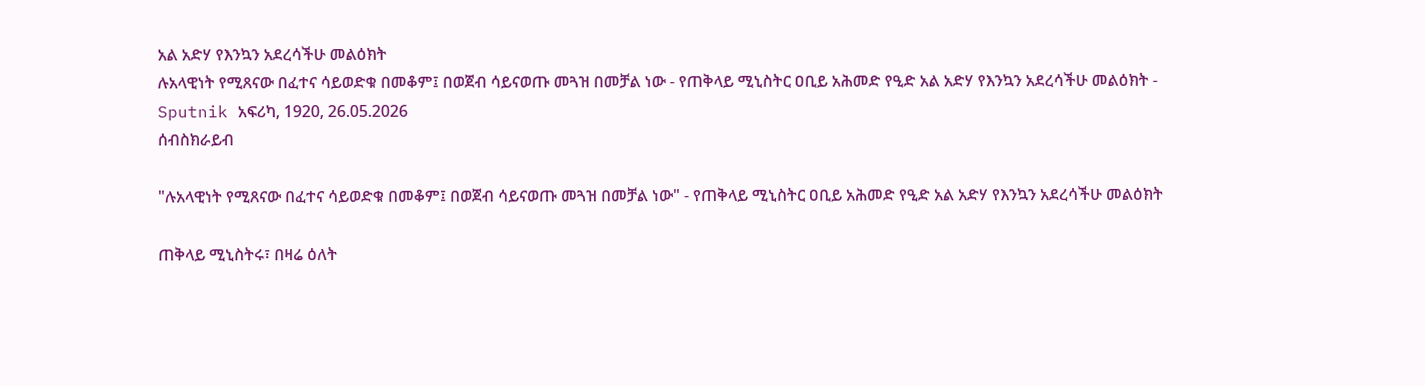አል አድሃ የእንኳን አደረሳችሁ መልዕክት
ሉአላዊነት የሚጸናው በፈተና ሳይወድቁ በመቆም፤ በወጀብ ሳይናወጡ መጓዝ በመቻል ነው - የጠቅላይ ሚኒስትር ዐቢይ አሕመድ የዒድ አል አድሃ የእንኳን አደረሳችሁ መልዕክት - Sputnik አፍሪካ, 1920, 26.05.2026
ሰብስክራይብ

"ሉአላዊነት የሚጸናው በፈተና ሳይወድቁ በመቆም፤ በወጀብ ሳይናወጡ መጓዝ በመቻል ነው" - የጠቅላይ ሚኒስትር ዐቢይ አሕመድ የዒድ አል አድሃ የእንኳን አደረሳችሁ መልዕክት

ጠቅላይ ሚኒስትሩ፣ በዛሬ ዕለት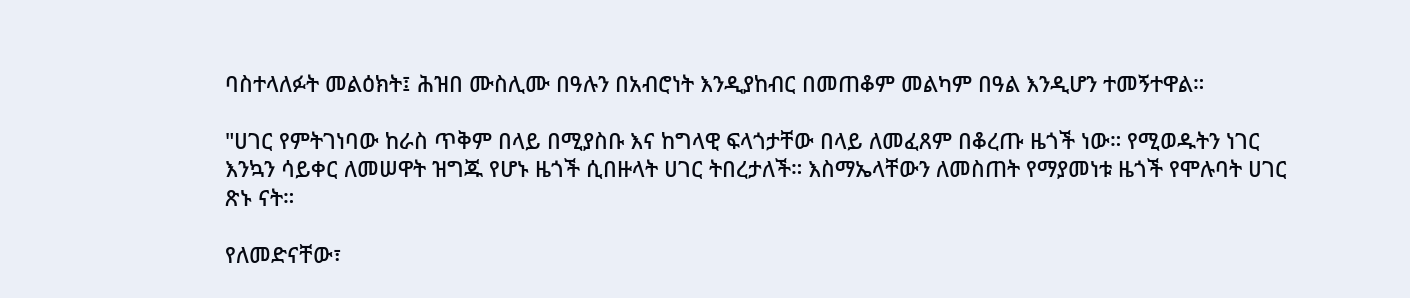ባስተላለፉት መልዕክት፤ ሕዝበ ሙስሊሙ በዓሉን በአብሮነት እንዲያከብር በመጠቆም መልካም በዓል እንዲሆን ተመኝተዋል።

"ሀገር የምትገነባው ከራስ ጥቅም በላይ በሚያስቡ እና ከግላዊ ፍላጎታቸው በላይ ለመፈጸም በቆረጡ ዜጎች ነው። የሚወዱትን ነገር እንኳን ሳይቀር ለመሠዋት ዝግጁ የሆኑ ዜጎች ሲበዙላት ሀገር ትበረታለች። እስማኤላቸውን ለመስጠት የማያመነቱ ዜጎች የሞሉባት ሀገር ጽኑ ናት።

የለመድናቸው፣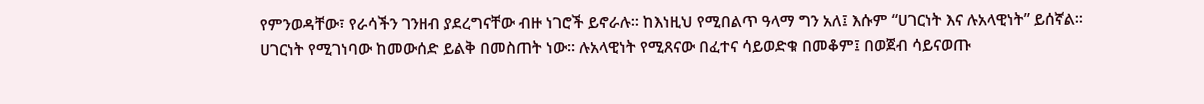የምንወዳቸው፣ የራሳችን ገንዘብ ያደረግናቸው ብዙ ነገሮች ይኖራሉ። ከእነዚህ የሚበልጥ ዓላማ ግን አለ፤ እሱም “ሀገርነት እና ሉአላዊነት” ይሰኛል። ሀገርነት የሚገነባው ከመውሰድ ይልቅ በመስጠት ነው። ሉአላዊነት የሚጸናው በፈተና ሳይወድቁ በመቆም፤ በወጀብ ሳይናወጡ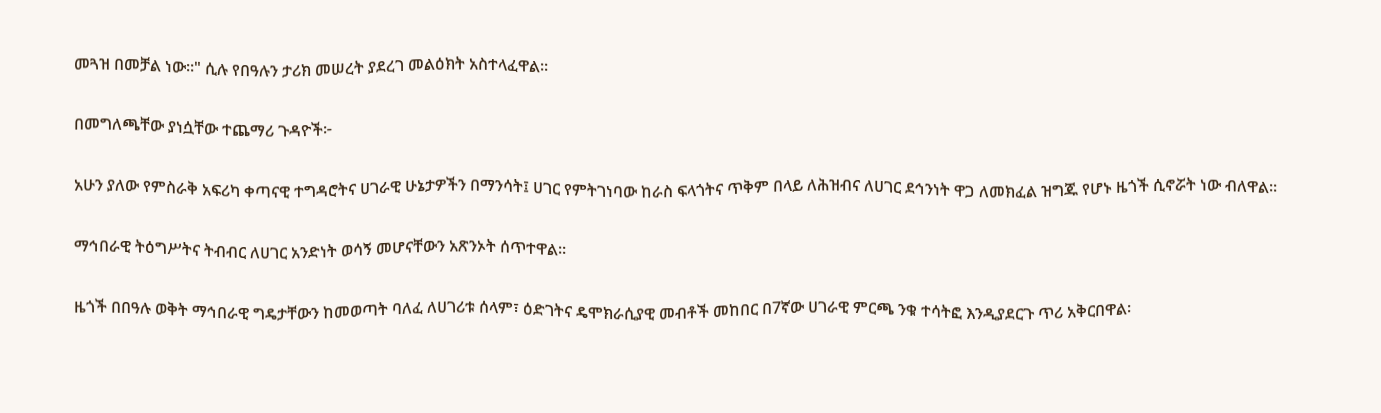መጓዝ በመቻል ነው።" ሲሉ የበዓሉን ታሪክ መሠረት ያደረገ መልዕክት አስተላፈዋል፡፡

በመግለጫቸው ያነሷቸው ተጨማሪ ጉዳዮች፦

አሁን ያለው የምስራቅ አፍሪካ ቀጣናዊ ተግዳሮትና ሀገራዊ ሁኔታዎችን በማንሳት፤ ሀገር የምትገነባው ከራስ ፍላጎትና ጥቅም በላይ ለሕዝብና ለሀገር ደኅንነት ዋጋ ለመክፈል ዝግጁ የሆኑ ዜጎች ሲኖሯት ነው ብለዋል፡፡

ማኅበራዊ ትዕግሥትና ትብብር ለሀገር አንድነት ወሳኝ መሆናቸውን አጽንኦት ሰጥተዋል።

ዜጎች በበዓሉ ወቅት ማኅበራዊ ግዴታቸውን ከመወጣት ባለፈ ለሀገሪቱ ሰላም፣ ዕድገትና ዴሞክራሲያዊ መብቶች መከበር በ7ኛው ሀገራዊ ምርጫ ንቁ ተሳትፎ እንዲያደርጉ ጥሪ አቅርበዋል፡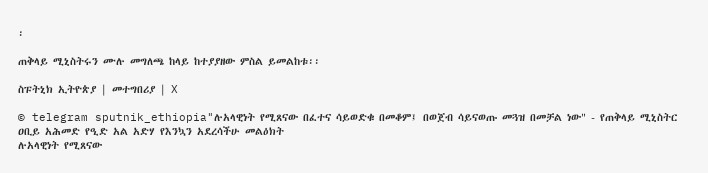፡

ጠቅላይ ሚኒስትሩን ሙሉ መግለጫ ከላይ ከተያያዘው ምስል ይመልከቱ፡፡

ስፑትኒክ ኢትዮጵያ | መተግበሪያ | X

© telegram sputnik_ethiopia"ሉአላዊነት የሚጸናው በፈተና ሳይወድቁ በመቆም፤ በወጀብ ሳይናወጡ መጓዝ በመቻል ነው" - የጠቅላይ ሚኒስትር ዐቢይ አሕመድ የዒድ አል አድሃ የእንኳን አደረሳችሁ መልዕክት
ሉአላዊነት የሚጸናው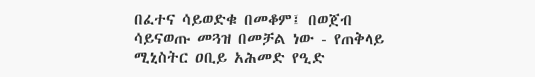በፈተና ሳይወድቁ በመቆም፤ በወጀብ ሳይናወጡ መጓዝ በመቻል ነው - የጠቅላይ ሚኒስትር ዐቢይ አሕመድ የዒድ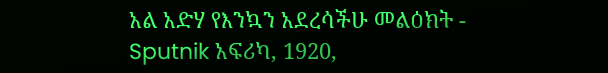አል አድሃ የእንኳን አደረሳችሁ መልዕክት - Sputnik አፍሪካ, 1920,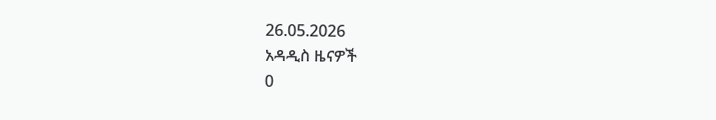26.05.2026
አዳዲስ ዜናዎች
0